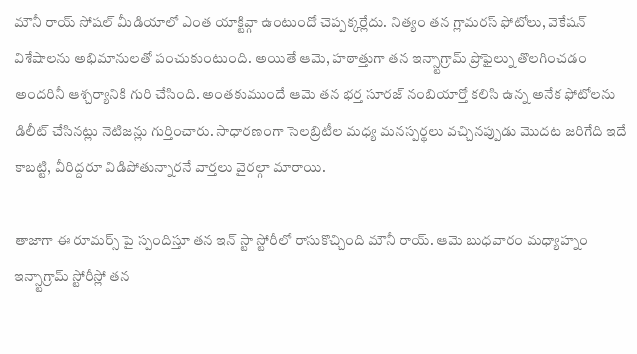మౌనీ రాయ్ సోషల్ మీడియాలో ఎంత యాక్టివ్గా ఉంటుందో చెప్పక్కర్లేదు. నిత్యం తన గ్లామరస్ ఫోటోలు, వెకేషన్ విశేషాలను అభిమానులతో పంచుకుంటుంది. అయితే ఆమె, హఠాత్తుగా తన ఇన్స్టాగ్రామ్ ప్రొఫైల్ను తొలగించడం అందరినీ ఆశ్చర్యానికి గురి చేసింది. అంతకుముందే ఆమె తన భర్త సూరజ్ నంబియార్తో కలిసి ఉన్న అనేక ఫోటోలను డిలీట్ చేసినట్లు నెటిజన్లు గుర్తించారు. సాధారణంగా సెలబ్రిటీల మధ్య మనస్పర్థలు వచ్చినప్పుడు మొదట జరిగేది ఇదే కాబట్టి, వీరిద్దరూ విడిపోతున్నారనే వార్తలు వైరల్గా మారాయి.

తాజాగా ఈ రూమర్స్ పై స్పందిస్తూ తన ఇన్ స్టా స్టోరీలో రాసుకొచ్చింది మౌనీ రాయ్. ఆమె బుధవారం మధ్యాహ్నం ఇన్స్టాగ్రామ్ స్టోరీస్లో తన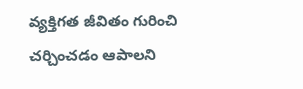వ్యక్తిగత జీవితం గురించి చర్చించడం ఆపాలని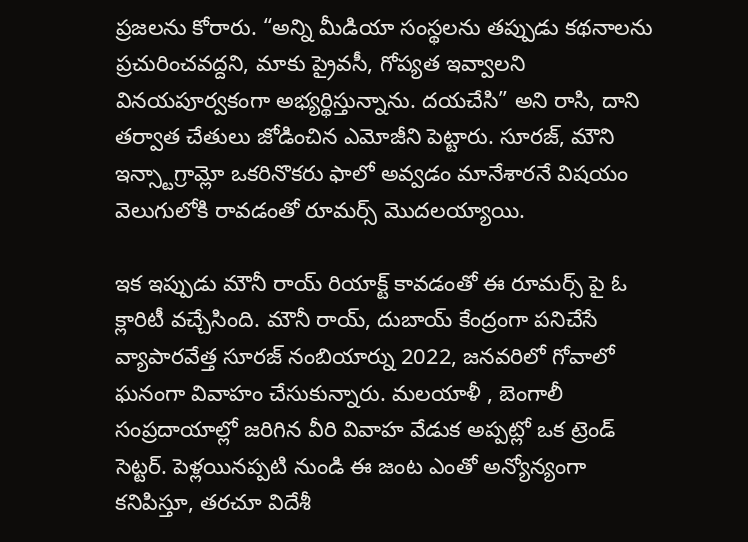ప్రజలను కోరారు. “అన్ని మీడియా సంస్థలను తప్పుడు కథనాలను ప్రచురించవద్దని, మాకు ప్రైవసీ, గోప్యత ఇవ్వాలని వినయపూర్వకంగా అభ్యర్థిస్తున్నాను. దయచేసి” అని రాసి, దాని తర్వాత చేతులు జోడించిన ఎమోజీని పెట్టారు. సూరజ్, మౌని ఇన్స్టాగ్రామ్లో ఒకరినొకరు ఫాలో అవ్వడం మానేశారనే విషయం వెలుగులోకి రావడంతో రూమర్స్ మొదలయ్యాయి.

ఇక ఇప్పుడు మౌనీ రాయ్ రియాక్ట్ కావడంతో ఈ రూమర్స్ పై ఓ క్లారిటీ వచ్చేసింది. మౌనీ రాయ్, దుబాయ్ కేంద్రంగా పనిచేసే వ్యాపారవేత్త సూరజ్ నంబియార్ను 2022, జనవరిలో గోవాలో ఘనంగా వివాహం చేసుకున్నారు. మలయాళీ , బెంగాలీ సంప్రదాయాల్లో జరిగిన వీరి వివాహ వేడుక అప్పట్లో ఒక ట్రెండ్ సెట్టర్. పెళ్లయినప్పటి నుండి ఈ జంట ఎంతో అన్యోన్యంగా కనిపిస్తూ, తరచూ విదేశీ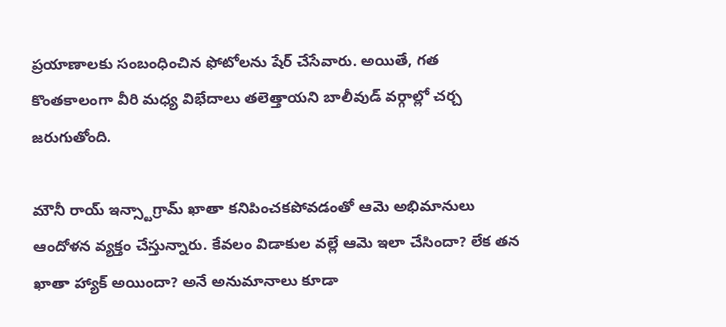ప్రయాణాలకు సంబంధించిన ఫోటోలను షేర్ చేసేవారు. అయితే, గత కొంతకాలంగా వీరి మధ్య విభేదాలు తలెత్తాయని బాలీవుడ్ వర్గాల్లో చర్చ జరుగుతోంది.

మౌనీ రాయ్ ఇన్స్టాగ్రామ్ ఖాతా కనిపించకపోవడంతో ఆమె అభిమానులు ఆందోళన వ్యక్తం చేస్తున్నారు. కేవలం విడాకుల వల్లే ఆమె ఇలా చేసిందా? లేక తన ఖాతా హ్యాక్ అయిందా? అనే అనుమానాలు కూడా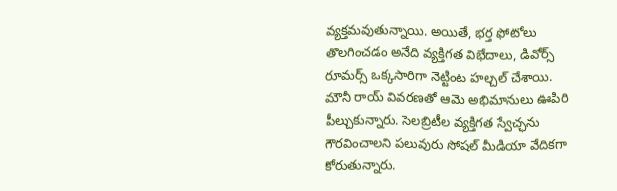వ్యక్తమవుతున్నాయి. అయితే, భర్త ఫోటోలు తొలగించడం అనేది వ్యక్తిగత విభేదాలు, డివోర్స్ రూమర్స్ ఒక్కసారిగా నెట్టింట హల్చల్ చేశాయి. మౌనీ రాయ్ వివరణతో ఆమె అభిమానులు ఊపిరి పీల్చుకున్నారు. సెలబ్రిటీల వ్యక్తిగత స్వేచ్ఛను గౌరవించాలని పలువురు సోషల్ మీడియా వేదికగా కోరుతున్నారు.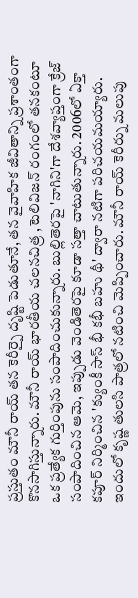ప్రస్తుతం మౌనీ రాయ్ తన కెరీర్పై దృష్టి పెడుతూనే, తన వైవాహిక జీవితాన్ని ప్రశాంతంగా కొనసాగిస్తున్నారు. మౌనీ రాయ్ భారతీయ చలనచిత్ర , టెలివిజన్ రంగంలో తనకంటూ ఒక ప్రత్యేక గుర్తింపును సంపాదించుకున్నారు. బుల్లితెరపై 'నాగిని'గా దేశవ్యాప్తంగా క్రేజ్ సంపాదించిన ఆమె, ఇప్పుడు వెండితెరపై కూడా సత్తా చాటుతున్నారు. 2006లో ఏక్తా కపూర్ నిర్మించిన 'క్యుంకీ సాస్ భీ కభీ బహు థీ' ద్వారా నటిగా పరిచయమయ్యారు. ఇందులో కృష్ణ తులసి పాత్రలో నటించి మెప్పించారు. మౌనీ రాయ్ కెరీర్ను మలుపు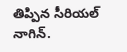తిప్పిన సీరియల్ నాగిన్.